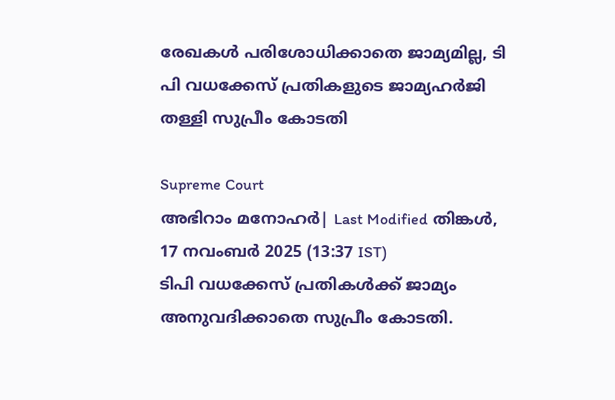രേഖകൾ പരിശോധിക്കാതെ ജാമ്യമില്ല, ടി പി വധക്കേസ് പ്രതികളുടെ ജാമ്യഹർജി തള്ളി സുപ്രീം കോടതി

Supreme Court
അഭിറാം മനോഹർ| Last Modified തിങ്കള്‍, 17 നവം‌ബര്‍ 2025 (13:37 IST)
ടിപി വധക്കേസ് പ്രതികള്‍ക്ക് ജാമ്യം അനുവദിക്കാതെ സുപ്രീം കോടതി.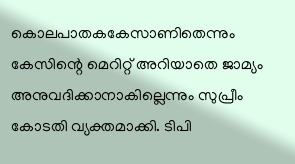കൊലപാതകകേസാണിതെന്നും കേസിന്റെ മെറിറ്റ് അറിയാതെ ജാമ്യം അനുവദിക്കാനാകില്ലെന്നും സുപ്രീം കോടതി വ്യക്തമാക്കി. ടിപി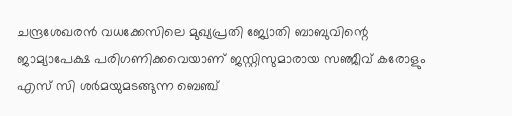ചന്ദ്രശേഖരന്‍ വധക്കേസിലെ മുഖ്യപ്രതി ജ്യോതി ബാബുവിന്റെ ജാമ്യാപേക്ഷ പരിഗണിക്കവെയാണ് ജസ്റ്റിസുമാരായ സഞ്ജീവ് കരോളും എസ് സി ശര്‍മയുമടങ്ങുന്ന ബെഞ്ച്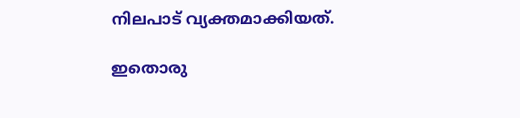നിലപാട് വ്യക്തമാക്കിയത്.

ഇതൊരു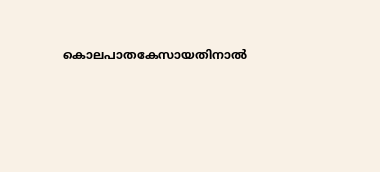കൊലപാതകേസായതിനാല്‍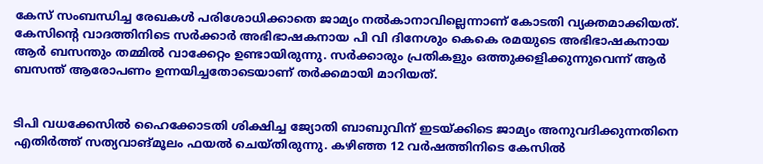കേസ് സംബന്ധിച്ച രേഖകള്‍ പരിശോധിക്കാതെ ജാമ്യം നല്‍കാനാവില്ലെന്നാണ് കോടതി വ്യക്തമാക്കിയത്. കേസിന്റെ വാദത്തിനിടെ സര്‍ക്കാര്‍ അഭിഭാഷകനായ പി വി ദിനേശും കെകെ രമയുടെ അഭിഭാഷകനായ ആര്‍ ബസന്തും തമ്മില്‍ വാക്കേറ്റം ഉണ്ടായിരുന്നു. സര്‍ക്കാരും പ്രതികളും ഒത്തുക്കളിക്കുന്നുവെന്ന് ആര്‍ ബസന്ത് ആരോപണം ഉന്നയിച്ചതോടെയാണ് തര്‍ക്കമായി മാറിയത്.


ടിപി വധക്കേസില്‍ ഹൈക്കോടതി ശിക്ഷിച്ച ജ്യോതി ബാബുവിന് ഇടയ്ക്കിടെ ജാമ്യം അനുവദിക്കുന്നതിനെ എതിര്‍ത്ത് സത്യവാങ്മൂലം ഫയല്‍ ചെയ്തിരുന്നു. കഴിഞ്ഞ 12 വര്‍ഷത്തിനിടെ കേസില്‍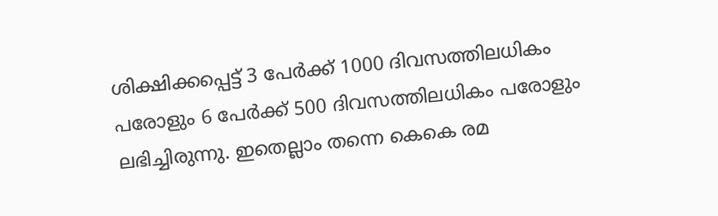ശിക്ഷിക്കപ്പെട്ട് 3 പേര്‍ക്ക് 1000 ദിവസത്തിലധികം പരോളും 6 പേര്‍ക്ക് 500 ദിവസത്തിലധികം പരോളും ലഭിച്ചിരുന്നു. ഇതെല്ലാം തന്നെ കെകെ രമ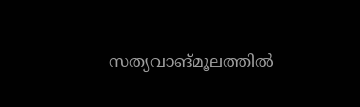സത്യവാങ്മൂലത്തില്‍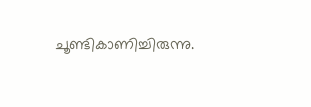ചൂണ്ടികാണിച്ചിരുന്നു.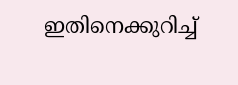ഇതിനെക്കുറിച്ച്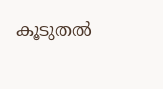കൂടുതല്‍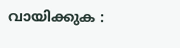വായിക്കുക :